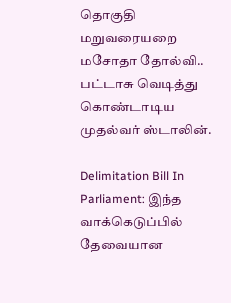தொகுதி மறுவரையறை மசோதா தோல்வி.. பட்டாசு வெடித்து கொண்டாடிய முதல்வர் ஸ்டாலின்.

Delimitation Bill In Parliament: இந்த வாக்கெடுப்பில் தேவையான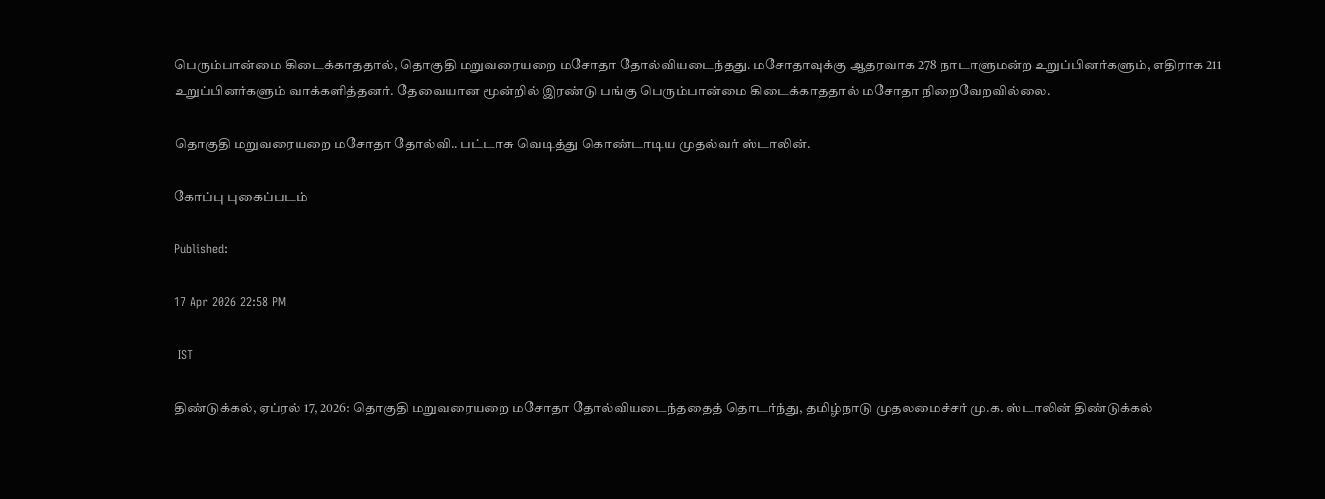பெரும்பான்மை கிடைக்காததால், தொகுதி மறுவரையறை மசோதா தோல்வியடைந்தது. மசோதாவுக்கு ஆதரவாக 278 நாடாளுமன்ற உறுப்பினர்களும், எதிராக 211 உறுப்பினர்களும் வாக்களித்தனர். தேவையான மூன்றில் இரண்டு பங்கு பெரும்பான்மை கிடைக்காததால் மசோதா நிறைவேறவில்லை.

தொகுதி மறுவரையறை மசோதா தோல்வி.. பட்டாசு வெடித்து கொண்டாடிய முதல்வர் ஸ்டாலின்.

கோப்பு புகைப்படம்

Published:

17 Apr 2026 22:58 PM

 IST

திண்டுக்கல், ஏப்ரல் 17, 2026: தொகுதி மறுவரையறை மசோதா தோல்வியடைந்ததைத் தொடர்ந்து, தமிழ்நாடு முதலமைச்சர் மு.க. ஸ்டாலின் திண்டுக்கல்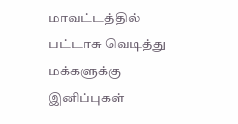மாவட்டத்தில் பட்டாசு வெடித்து மக்களுக்கு இனிப்புகள்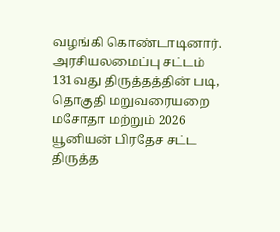வழங்கி கொண்டாடினார். அரசியலமைப்பு சட்டம் 131வது திருத்தத்தின் படி, தொகுதி மறுவரையறை மசோதா மற்றும் 2026 யூனியன் பிரதேச சட்ட திருத்த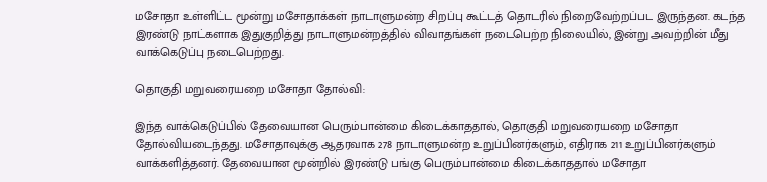மசோதா உள்ளிட்ட மூன்று மசோதாக்கள் நாடாளுமன்ற சிறப்பு கூட்டத் தொடரில் நிறைவேற்றப்பட இருந்தன. கடந்த இரண்டு நாட்களாக இதுகுறித்து நாடாளுமன்றத்தில் விவாதங்கள் நடைபெற்ற நிலையில், இன்று அவற்றின் மீது வாக்கெடுப்பு நடைபெற்றது.

தொகுதி மறுவரையறை மசோதா தோல்வி:

இந்த வாக்கெடுப்பில் தேவையான பெரும்பான்மை கிடைக்காததால், தொகுதி மறுவரையறை மசோதா தோல்வியடைந்தது. மசோதாவுக்கு ஆதரவாக 278 நாடாளுமன்ற உறுப்பினர்களும், எதிராக 211 உறுப்பினர்களும் வாக்களித்தனர். தேவையான மூன்றில் இரண்டு பங்கு பெரும்பான்மை கிடைக்காததால் மசோதா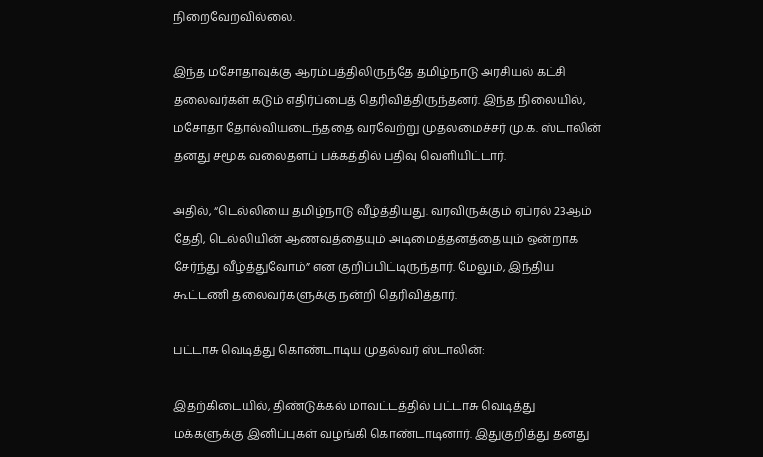நிறைவேறவில்லை.

இந்த மசோதாவுக்கு ஆரம்பத்திலிருந்தே தமிழ்நாடு அரசியல் கட்சி தலைவர்கள் கடும் எதிர்ப்பைத் தெரிவித்திருந்தனர். இந்த நிலையில், மசோதா தோல்வியடைந்ததை வரவேற்று முதலமைச்சர் மு.க. ஸ்டாலின் தனது சமூக வலைதளப் பக்கத்தில் பதிவு வெளியிட்டார்.

அதில், “டெல்லியை தமிழ்நாடு வீழ்த்தியது. வரவிருக்கும் ஏப்ரல் 23ஆம் தேதி, டெல்லியின் ஆணவத்தையும் அடிமைத்தனத்தையும் ஒன்றாக சேர்ந்து வீழ்த்துவோம்” என குறிப்பிட்டிருந்தார். மேலும், இந்திய கூட்டணி தலைவர்களுக்கு நன்றி தெரிவித்தார்.

பட்டாசு வெடித்து கொண்டாடிய முதல்வர் ஸ்டாலின்:

இதற்கிடையில், திண்டுக்கல் மாவட்டத்தில் பட்டாசு வெடித்து மக்களுக்கு இனிப்புகள் வழங்கி கொண்டாடினார். இதுகுறித்து தனது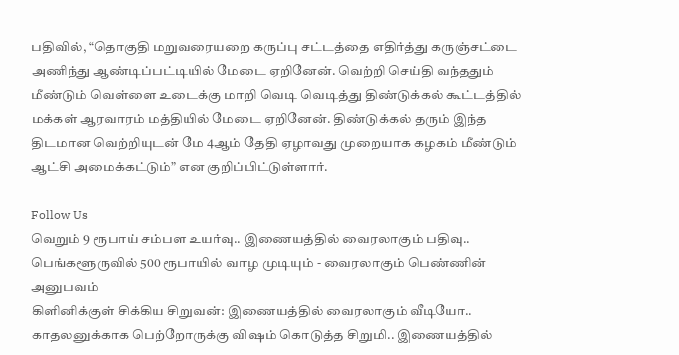பதிவில், “தொகுதி மறுவரையறை கருப்பு சட்டத்தை எதிர்த்து கருஞ்சட்டை அணிந்து ஆண்டிப்பட்டியில் மேடை ஏறினேன். வெற்றி செய்தி வந்ததும் மீண்டும் வெள்ளை உடைக்கு மாறி வெடி வெடித்து திண்டுக்கல் கூட்டத்தில் மக்கள் ஆரவாரம் மத்தியில் மேடை ஏறினேன். திண்டுக்கல் தரும் இந்த திடமான வெற்றியுடன் மே 4ஆம் தேதி ஏழாவது முறையாக கழகம் மீண்டும் ஆட்சி அமைக்கட்டும்” என குறிப்பிட்டுள்ளார்.

Follow Us
வெறும் 9 ரூபாய் சம்பள உயர்வு.. இணையத்தில் வைரலாகும் பதிவு..
பெங்களூருவில் 500 ரூபாயில் வாழ முடியும் - வைரலாகும் பெண்ணின் அனுபவம்
கிளினிக்குள் சிக்கிய சிறுவன்: இணையத்தில் வைரலாகும் வீடியோ..
காதலனுக்காக பெற்றோருக்கு விஷம் கொடுத்த சிறுமி.. இணையத்தில்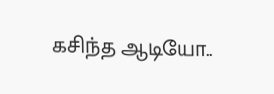கசிந்த ஆடியோ..